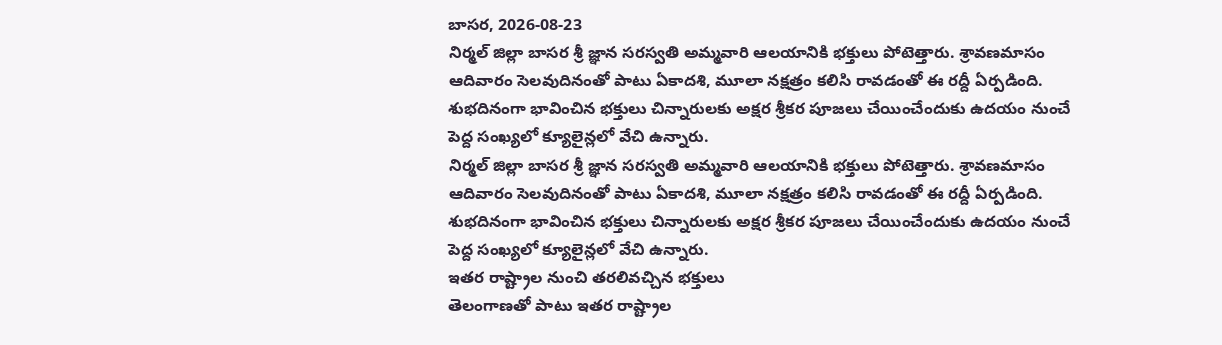బాసర, 2026-08-23
నిర్మల్ జిల్లా బాసర శ్రీ జ్ఞాన సరస్వతి అమ్మవారి ఆలయానికి భక్తులు పోటెత్తారు. శ్రావణమాసం ఆదివారం సెలవుదినంతో పాటు ఏకాదశి, మూలా నక్షత్రం కలిసి రావడంతో ఈ రద్దీ ఏర్పడింది. శుభదినంగా భావించిన భక్తులు చిన్నారులకు అక్షర శ్రీకర పూజలు చేయించేందుకు ఉదయం నుంచే పెద్ద సంఖ్యలో క్యూలైన్లలో వేచి ఉన్నారు.
నిర్మల్ జిల్లా బాసర శ్రీ జ్ఞాన సరస్వతి అమ్మవారి ఆలయానికి భక్తులు పోటెత్తారు. శ్రావణమాసం ఆదివారం సెలవుదినంతో పాటు ఏకాదశి, మూలా నక్షత్రం కలిసి రావడంతో ఈ రద్దీ ఏర్పడింది. శుభదినంగా భావించిన భక్తులు చిన్నారులకు అక్షర శ్రీకర పూజలు చేయించేందుకు ఉదయం నుంచే పెద్ద సంఖ్యలో క్యూలైన్లలో వేచి ఉన్నారు.
ఇతర రాష్ట్రాల నుంచి తరలివచ్చిన భక్తులు
తెలంగాణతో పాటు ఇతర రాష్ట్రాల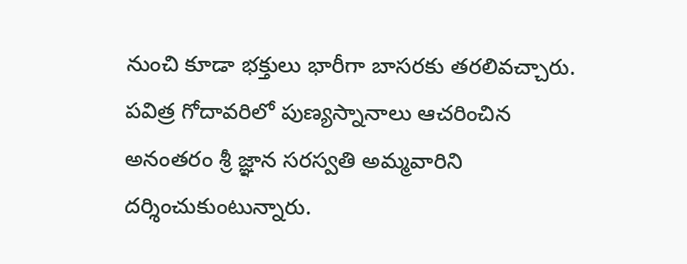నుంచి కూడా భక్తులు భారీగా బాసరకు తరలివచ్చారు. పవిత్ర గోదావరిలో పుణ్యస్నానాలు ఆచరించిన అనంతరం శ్రీ జ్ఞాన సరస్వతి అమ్మవారిని దర్శించుకుంటున్నారు.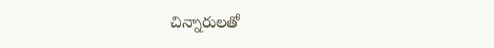చిన్నారులతో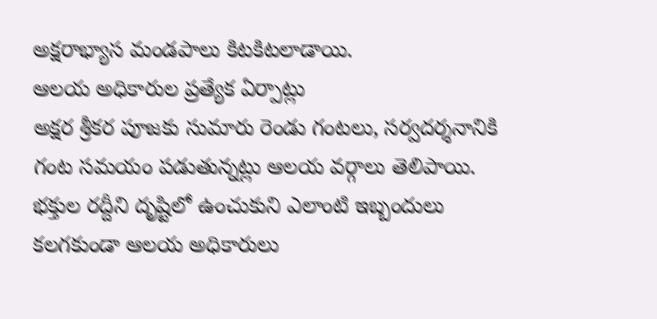అక్షరాభ్యాస మండపాలు కిటకిటలాడాయి.
ఆలయ అధికారుల ప్రత్యేక ఏర్పాట్లు
అక్షర శ్రీకర పూజకు సుమారు రెండు గంటలు, సర్వదర్శనానికి గంట సమయం పడుతున్నట్లు ఆలయ వర్గాలు తెలిపాయి. భక్తుల రద్దీని దృష్టిలో ఉంచుకుని ఎలాంటి ఇబ్బందులు కలగకుండా ఆలయ అధికారులు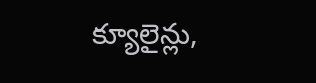క్యూలైన్లు,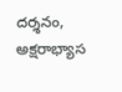దర్శనం, అక్షరాభ్యాస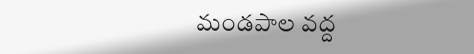మండపాల వద్ద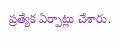ప్రత్యేక ఏర్పాట్లు చేశారు.